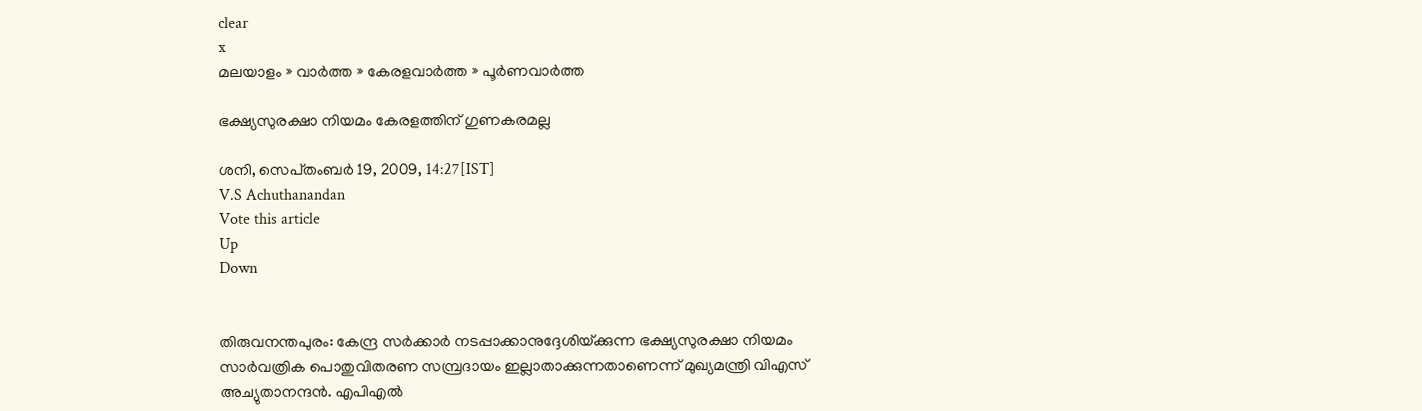clear
x
മലയാളം » വാര്‍ത്ത » കേരളവാര്‍ത്ത » പൂര്‍ണവാര്‍ത്ത

ഭക്ഷ്യസുരക്ഷാ നിയമം കേരളത്തിന്‌ ഗുണകരമല്ല

ശനി, സെപ്‌തംബര്‍ 19, 2009, 14:27[IST]
V.S Achuthanandan
Vote this article
Up
Down


തിരുവനന്തപുരം: കേന്ദ്ര സര്‍ക്കാര്‍ നടപ്പാക്കാനുദ്ദേശിയ്‌ക്കുന്ന ഭക്ഷ്യസുരക്ഷാ നിയമം സാര്‍വത്രിക പൊതുവിതരണ സമ്പ്രദായം ഇല്ലാതാക്കുന്നതാണെന്ന്‌ മുഖ്യമന്ത്രി വിഎസ്‌ അച്യുതാനന്ദന്‍. എപിഎല്‍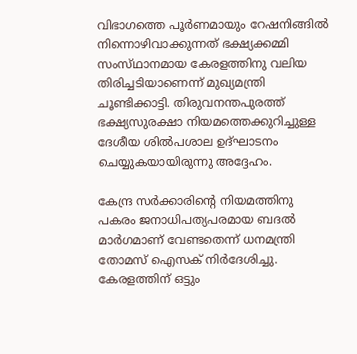വിഭാഗത്തെ പൂര്‍ണമായും റേഷനിങ്ങില്‍ നിന്നൊഴിവാക്കുന്നത്‌ ഭക്ഷ്യക്കമ്മി സംസ്‌ഥാനമായ കേരളത്തിനു വലിയ തിരിച്ചടിയാണെന്ന്‌ മുഖ്യമന്ത്രി ചൂണ്ടിക്കാട്ടി. തിരുവനന്തപുരത്ത്‌ ഭക്ഷ്യസുരക്ഷാ നിയമത്തെക്കുറിച്ചുള്ള ദേശീയ ശില്‍പശാല ഉദ്‌ഘാടനം ചെയ്യുകയായിരുന്നു അദ്ദേഹം.

കേന്ദ്ര സര്‍ക്കാരിന്റെ നിയമത്തിനു പകരം ജനാധിപത്യപരമായ ബദല്‍ മാര്‍ഗമാണ്‌ വേണ്ടതെന്ന്‌ ധനമന്ത്രി തോമസ്‌ ഐസക്‌ നിര്‍ദേശിച്ചു. കേരളത്തിന്‌ ഒട്ടും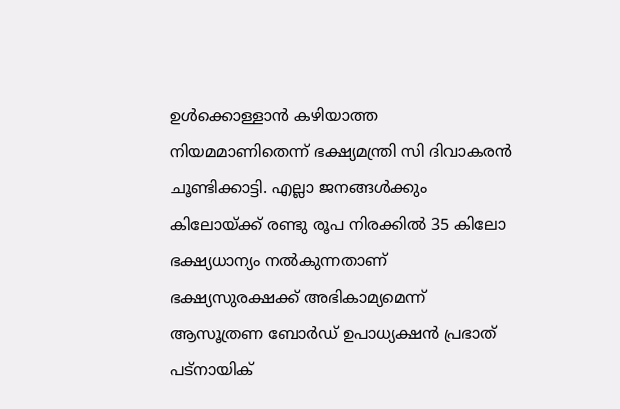ഉള്‍ക്കൊള്ളാന്‍ കഴിയാത്ത നിയമമാണിതെന്ന്‌ ഭക്ഷ്യമന്ത്രി സി ദിവാകരന്‍ ചൂണ്ടിക്കാട്ടി. എല്ലാ ജനങ്ങള്‍ക്കും കിലോയ്‌ക്ക്‌ രണ്ടു രൂപ നിരക്കില്‍ 35 കിലോ ഭക്ഷ്യധാന്യം നല്‍കുന്നതാണ്‌ ഭക്ഷ്യസുരക്ഷക്ക്‌ അഭികാമ്യമെന്ന്‌ ആസൂത്രണ ബോര്‍ഡ്‌ ഉപാധ്യക്ഷന്‍ പ്രഭാത്‌ പട്‌നായിക്‌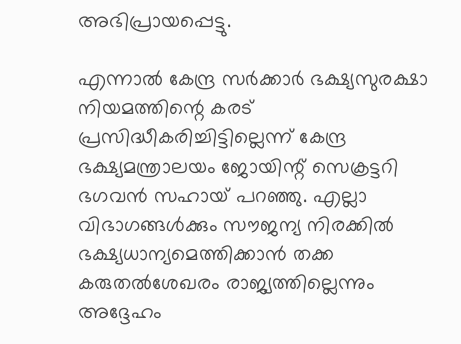അഭിപ്രായപ്പെട്ടു.

എന്നാല്‍ കേന്ദ്ര സര്‍ക്കാര്‍ ഭക്ഷ്യസുരക്ഷാ നിയമത്തിന്റെ കരട്‌ പ്രസിദ്ധീകരിച്ചിട്ടില്ലെന്ന്‌ കേന്ദ്ര ഭക്ഷ്യമന്ത്രാലയം ജോയിന്റ്‌ സെക്രട്ടറി ഭഗവന്‍ സഹായ്‌ പറഞ്ഞു. എല്ലാ വിഭാഗങ്ങള്‍ക്കും സൗജന്യ നിരക്കില്‍ ഭക്ഷ്യധാന്യമെത്തിക്കാന്‍ തക്ക കരുതല്‍ശേഖരം രാജ്യത്തില്ലെന്നും അദ്ദേഹം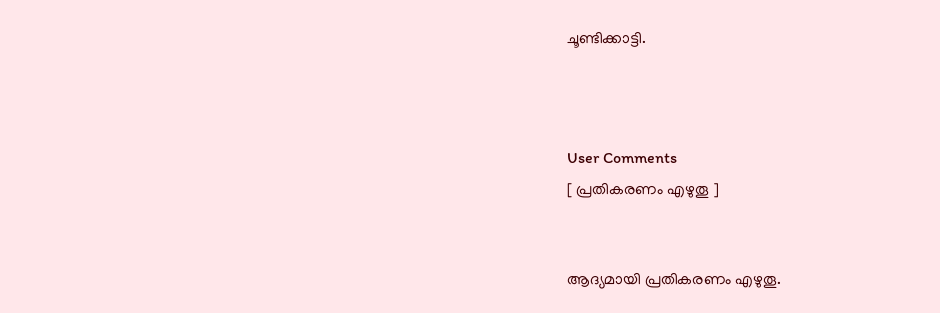ചൂണ്ടിക്കാട്ടി.



User Comments
[ പ്രതികരണം എഴുതൂ ]


ആദ്യമായി പ്രതികരണം എഴുതൂ.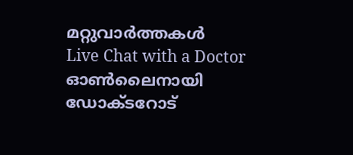മറ്റുവാര്‍ത്തകള്‍
Live Chat with a Doctor
ഓണ്‍ലൈനായി ഡോക്ടറോട്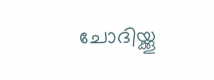ചോദിയ്ക്കൂ